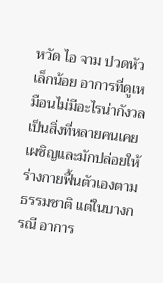หวัด ไอ จาม ปวดหัวเล็กน้อย อาการที่ดูเหมือนไม่มีอะไรน่ากังวล เป็นสิ่งที่หลายคนเคยเผชิญและมักปล่อยให้ร่างกายฟื้นตัวเองตามธรรมชาติ แต่ในบางกรณี อาการ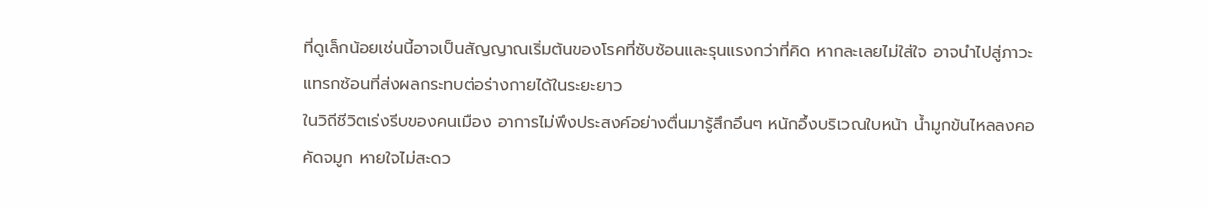ที่ดูเล็กน้อยเช่นนี้อาจเป็นสัญญาณเริ่มต้นของโรคที่ซับซ้อนและรุนแรงกว่าที่คิด หากละเลยไม่ใส่ใจ อาจนำไปสู่ภาวะแทรกซ้อนที่ส่งผลกระทบต่อร่างกายได้ในระยะยาว
ในวิถีชีวิตเร่งรีบของคนเมือง อาการไม่พึงประสงค์อย่างตื่นมารู้สึกอึนๆ หนักอึ้งบริเวณใบหน้า น้ำมูกข้นไหลลงคอ คัดจมูก หายใจไม่สะดว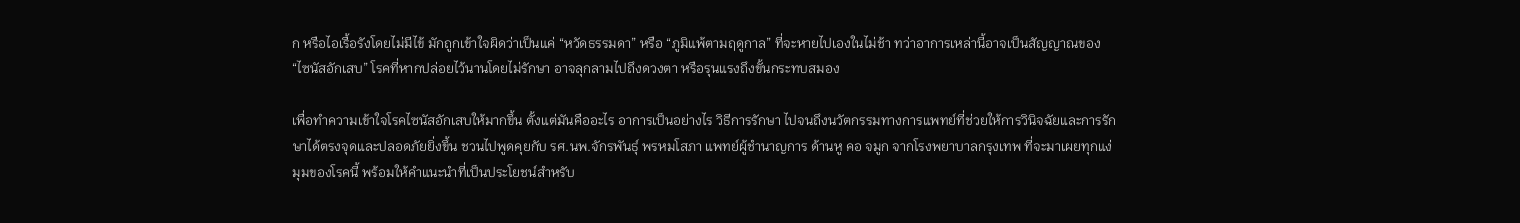ก หรือไอเรื้อรังโดยไม่มีไข้ มักถูกเข้าใจผิดว่าเป็นแค่ “หวัดธรรมดา” หรือ “ภูมิแพ้ตามฤดูกาล” ที่จะหายไปเองในไม่ช้า ทว่าอาการเหล่านี้อาจเป็นสัญญาณของ “ไซนัสอักเสบ” โรคที่หากปล่อยไว้นานโดยไม่รักษา อาจลุกลามไปถึงดวงตา หรือรุนแรงถึงขั้นกระทบสมอง

เพื่อทำความเข้าใจโรคไซนัสอักเสบให้มากขึ้น ตั้งแต่มันคืออะไร อาการเป็นอย่างไร วิธีการรักษา ไปจนถึงนวัตกรรมทางการแพทย์ที่ช่วยให้การวินิจฉัยและการรักษาได้ตรงจุดและปลอดภัยยิ่งขึ้น ชวนไปพูดคุยกับ รศ.นพ.จักรพันธุ์ พรหมโสภา แพทย์ผู้ชำนาญการ ด้านหู คอ จมูก จากโรงพยาบาลกรุงเทพ ที่จะมาเผยทุกแง่มุมของโรคนี้ พร้อมให้คำแนะนำที่เป็นประโยชน์สำหรับ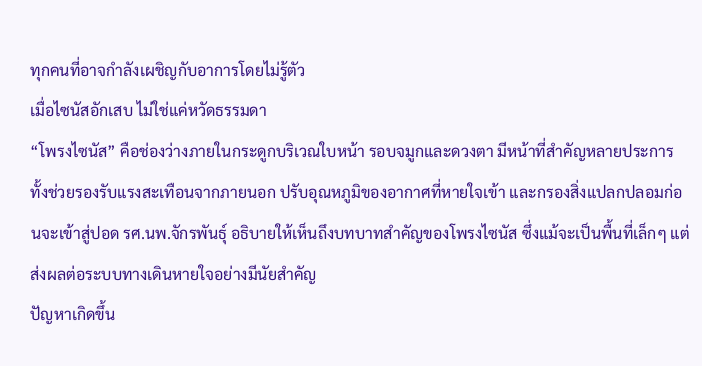ทุกคนที่อาจกำลังเผชิญกับอาการโดยไม่รู้ตัว
เมื่อไซนัสอักเสบ ไม่ใช่แค่หวัดธรรมดา
“โพรงไซนัส” คือช่องว่างภายในกระดูกบริเวณใบหน้า รอบจมูกและดวงตา มีหน้าที่สำคัญหลายประการ ทั้งช่วยรองรับแรงสะเทือนจากภายนอก ปรับอุณหภูมิของอากาศที่หายใจเข้า และกรองสิ่งแปลกปลอมก่อนจะเข้าสู่ปอด รศ.นพ.จักรพันธุ์ อธิบายให้เห็นถึงบทบาทสำคัญของโพรงไซนัส ซึ่งแม้จะเป็นพื้นที่เล็กๆ แต่ส่งผลต่อระบบทางเดินหายใจอย่างมีนัยสำคัญ
ปัญหาเกิดขึ้น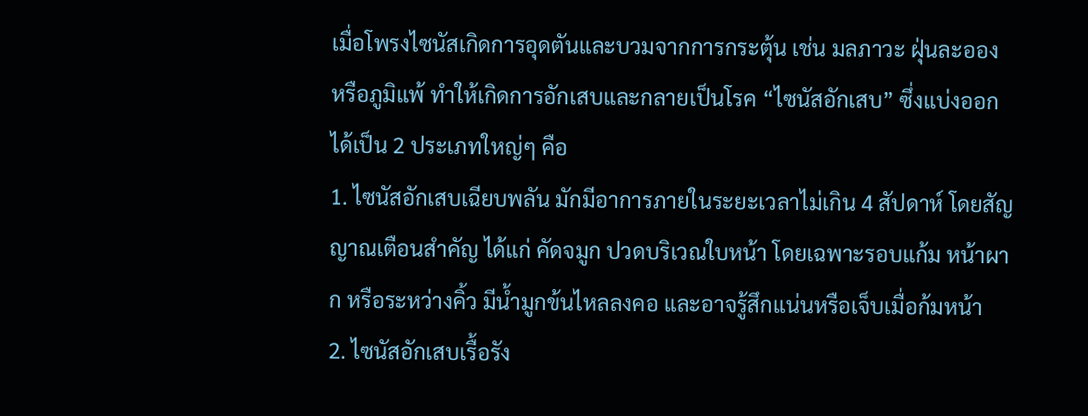เมื่อโพรงไซนัสเกิดการอุดตันและบวมจากการกระตุ้น เช่น มลภาวะ ฝุ่นละออง หรือภูมิแพ้ ทำให้เกิดการอักเสบและกลายเป็นโรค “ไซนัสอักเสบ” ซึ่งแบ่งออกได้เป็น 2 ประเภทใหญ่ๆ คือ
1. ไซนัสอักเสบเฉียบพลัน มักมีอาการภายในระยะเวลาไม่เกิน 4 สัปดาห์ โดยสัญญาณเตือนสำคัญ ได้แก่ คัดจมูก ปวดบริเวณใบหน้า โดยเฉพาะรอบแก้ม หน้าผาก หรือระหว่างคิ้ว มีน้ำมูกข้นไหลลงคอ และอาจรู้สึกแน่นหรือเจ็บเมื่อก้มหน้า
2. ไซนัสอักเสบเรื้อรัง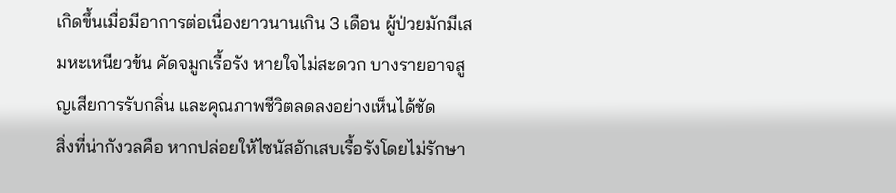เกิดขึ้นเมื่อมีอาการต่อเนื่องยาวนานเกิน 3 เดือน ผู้ป่วยมักมีเสมหะเหนียวข้น คัดจมูกเรื้อรัง หายใจไม่สะดวก บางรายอาจสูญเสียการรับกลิ่น และคุณภาพชีวิตลดลงอย่างเห็นได้ชัด
สิ่งที่น่ากังวลคือ หากปล่อยให้ไซนัสอักเสบเรื้อรังโดยไม่รักษา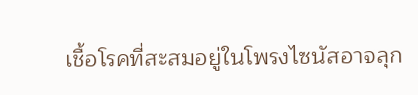เชื้อโรคที่สะสมอยู่ในโพรงไซนัสอาจลุก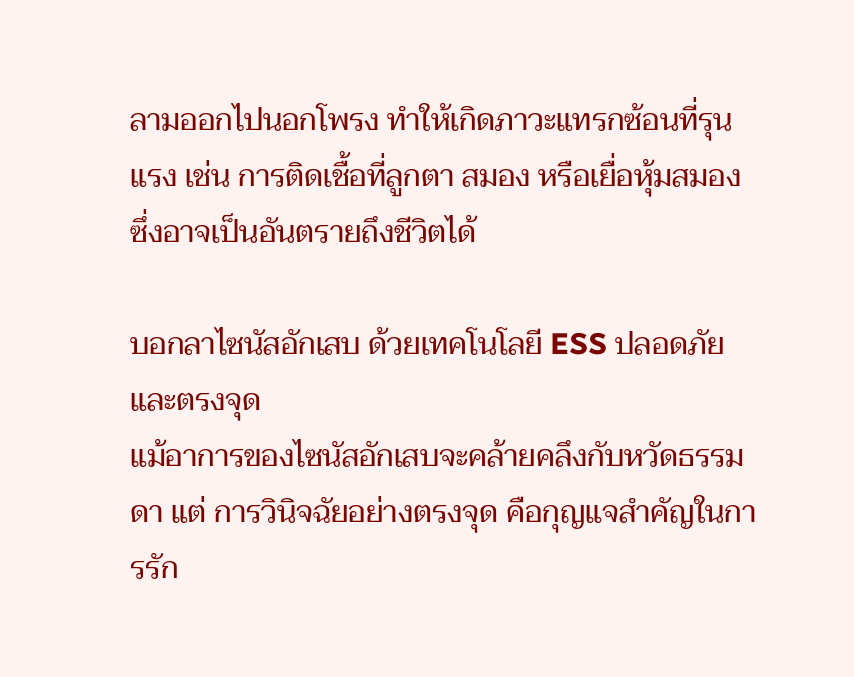ลามออกไปนอกโพรง ทำให้เกิดภาวะแทรกซ้อนที่รุนแรง เช่น การติดเชื้อที่ลูกตา สมอง หรือเยื่อหุ้มสมอง ซึ่งอาจเป็นอันตรายถึงชีวิตได้

บอกลาไซนัสอักเสบ ด้วยเทคโนโลยี ESS ปลอดภัยและตรงจุด
แม้อาการของไซนัสอักเสบจะคล้ายคลึงกับหวัดธรรมดา แต่ การวินิจฉัยอย่างตรงจุด คือกุญแจสำคัญในการรัก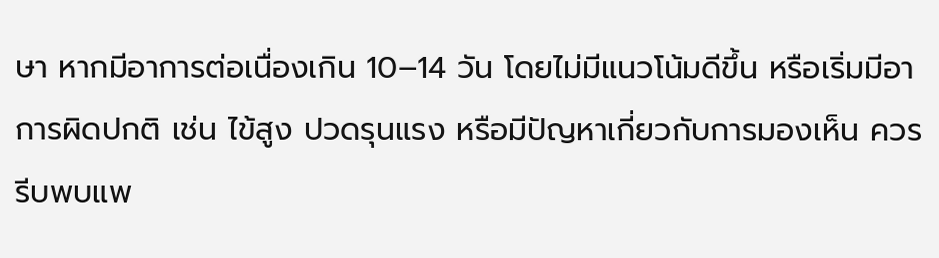ษา หากมีอาการต่อเนื่องเกิน 10–14 วัน โดยไม่มีแนวโน้มดีขึ้น หรือเริ่มมีอาการผิดปกติ เช่น ไข้สูง ปวดรุนแรง หรือมีปัญหาเกี่ยวกับการมองเห็น ควรรีบพบแพ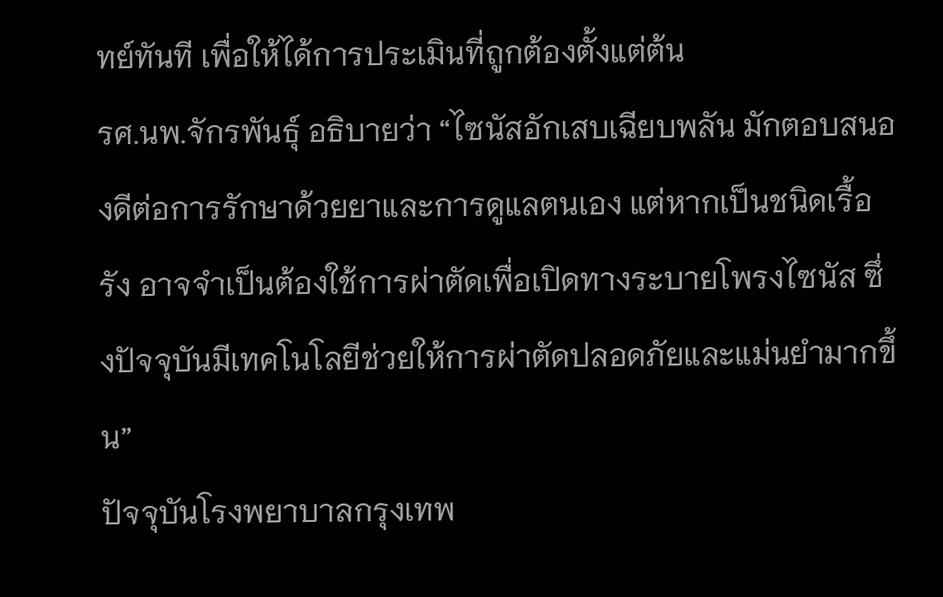ทย์ทันที เพื่อให้ได้การประเมินที่ถูกต้องตั้งแต่ต้น
รศ.นพ.จักรพันธุ์ อธิบายว่า “ไซนัสอักเสบเฉียบพลัน มักตอบสนองดีต่อการรักษาด้วยยาและการดูแลตนเอง แต่หากเป็นชนิดเรื้อรัง อาจจำเป็นต้องใช้การผ่าตัดเพื่อเปิดทางระบายโพรงไซนัส ซึ่งปัจจุบันมีเทคโนโลยีช่วยให้การผ่าตัดปลอดภัยและแม่นยำมากขึ้น”
ปัจจุบันโรงพยาบาลกรุงเทพ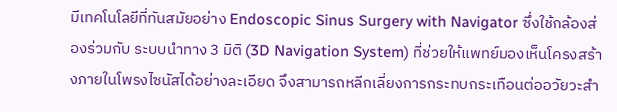มีเทคโนโลยีที่ทันสมัยอย่าง Endoscopic Sinus Surgery with Navigator ซึ่งใช้กล้องส่องร่วมกับ ระบบนำทาง 3 มิติ (3D Navigation System) ที่ช่วยให้แพทย์มองเห็นโครงสร้างภายในโพรงไซนัสได้อย่างละเอียด จึงสามารถหลีกเลี่ยงการกระทบกระเทือนต่ออวัยวะสำ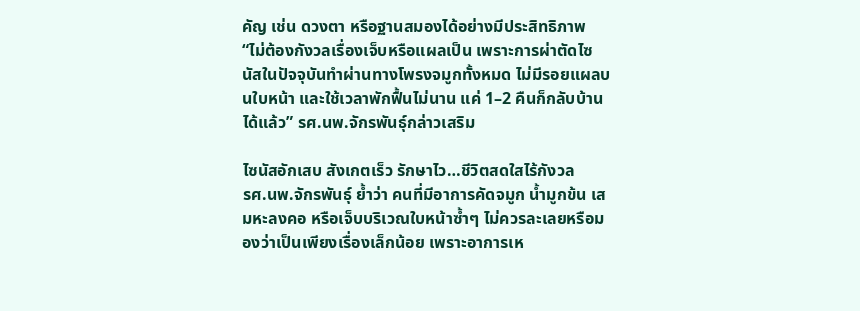คัญ เช่น ดวงตา หรือฐานสมองได้อย่างมีประสิทธิภาพ
“ไม่ต้องกังวลเรื่องเจ็บหรือแผลเป็น เพราะการผ่าตัดไซนัสในปัจจุบันทำผ่านทางโพรงจมูกทั้งหมด ไม่มีรอยแผลบนใบหน้า และใช้เวลาพักฟื้นไม่นาน แค่ 1–2 คืนก็กลับบ้านได้แล้ว” รศ.นพ.จักรพันธุ์กล่าวเสริม

ไซนัสอักเสบ สังเกตเร็ว รักษาไว…ชีวิตสดใสไร้กังวล
รศ.นพ.จักรพันธุ์ ย้ำว่า คนที่มีอาการคัดจมูก น้ำมูกข้น เสมหะลงคอ หรือเจ็บบริเวณใบหน้าซ้ำๆ ไม่ควรละเลยหรือมองว่าเป็นเพียงเรื่องเล็กน้อย เพราะอาการเห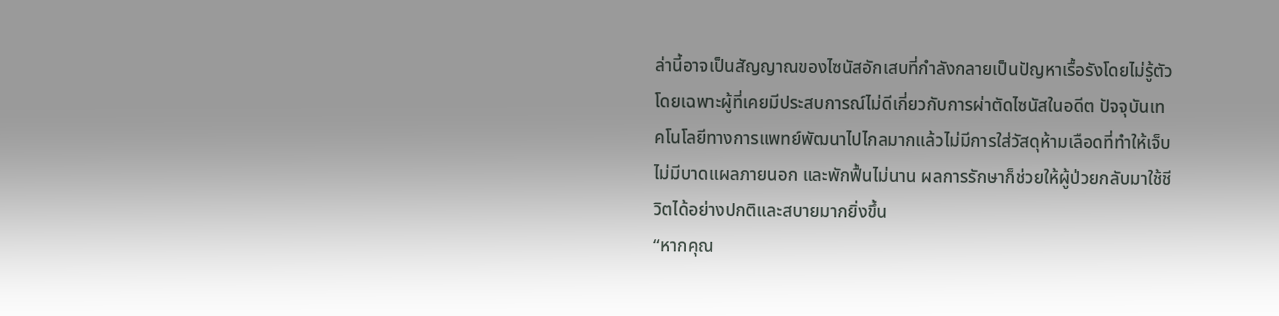ล่านี้อาจเป็นสัญญาณของไซนัสอักเสบที่กำลังกลายเป็นปัญหาเรื้อรังโดยไม่รู้ตัว
โดยเฉพาะผู้ที่เคยมีประสบการณ์ไม่ดีเกี่ยวกับการผ่าตัดไซนัสในอดีต ปัจจุบันเทคโนโลยีทางการแพทย์พัฒนาไปไกลมากแล้วไม่มีการใส่วัสดุห้ามเลือดที่ทำให้เจ็บ ไม่มีบาดแผลภายนอก และพักฟื้นไม่นาน ผลการรักษาก็ช่วยให้ผู้ป่วยกลับมาใช้ชีวิตได้อย่างปกติและสบายมากยิ่งขึ้น
“หากคุณ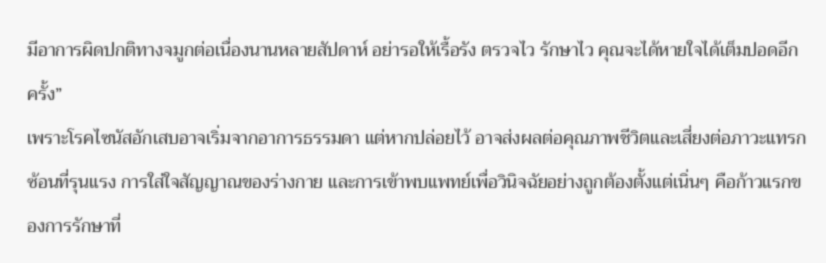มีอาการผิดปกติทางจมูกต่อเนื่องนานหลายสัปดาห์ อย่ารอให้เรื้อรัง ตรวจไว รักษาไว คุณจะได้หายใจได้เต็มปอดอีกครั้ง”
เพราะโรคไซนัสอักเสบอาจเริ่มจากอาการธรรมดา แต่หากปล่อยไว้ อาจส่งผลต่อคุณภาพชีวิตและเสี่ยงต่อภาวะแทรกซ้อนที่รุนแรง การใส่ใจสัญญาณของร่างกาย และการเข้าพบแพทย์เพื่อวินิจฉัยอย่างถูกต้องตั้งแต่เนิ่นๆ คือก้าวแรกของการรักษาที่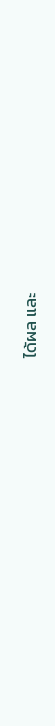ได้ผล และ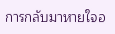การกลับมาหายใจอ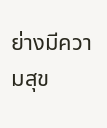ย่างมีความสุข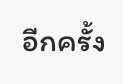อีกครั้ง